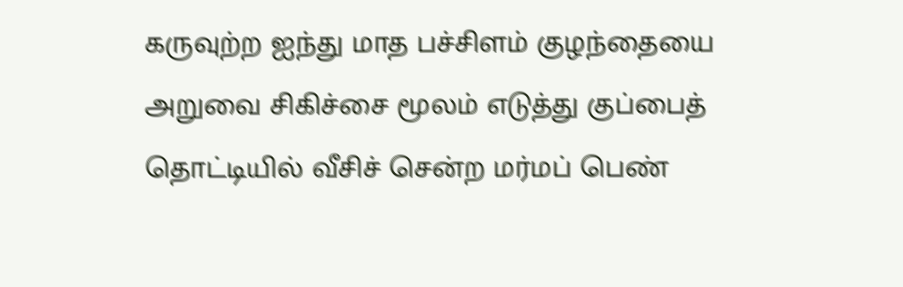கருவுற்ற ஐந்து மாத பச்சிளம் குழந்தையை அறுவை சிகிச்சை மூலம் எடுத்து குப்பைத் தொட்டியில் வீசிச் சென்ற மர்மப் பெண்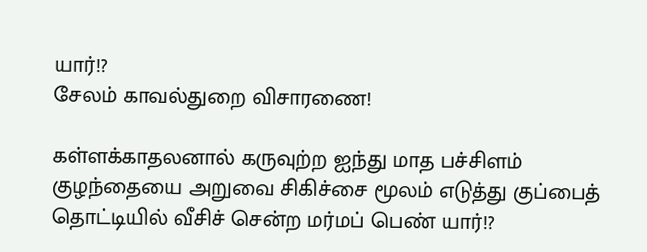யார்!?
சேலம் காவல்துறை விசாரணை!

கள்ளக்காதலனால் கருவுற்ற ஐந்து மாத பச்சிளம் குழந்தையை அறுவை சிகிச்சை மூலம் எடுத்து குப்பைத் தொட்டியில் வீசிச் சென்ற மர்மப் பெண் யார்!?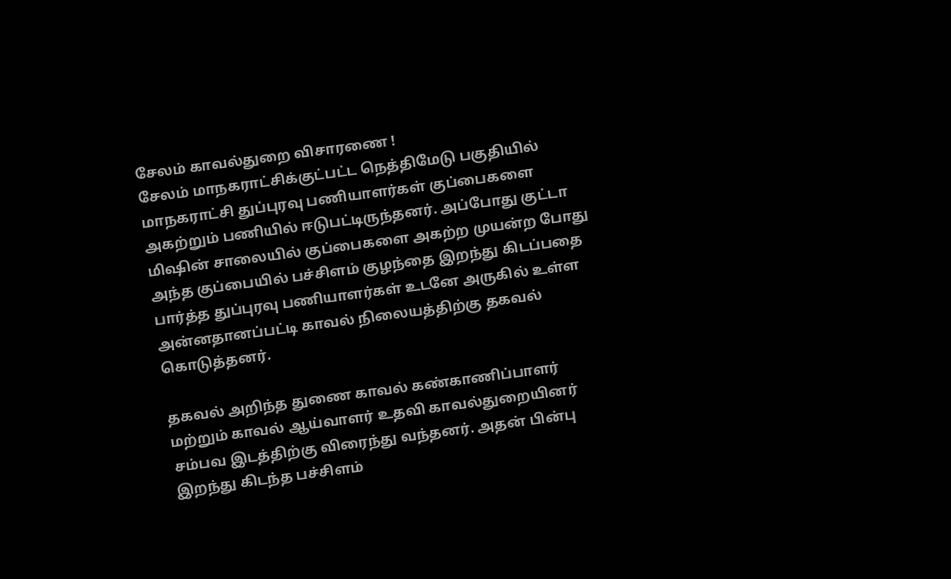சேலம் காவல்துறை விசாரணை !
சேலம் மாநகராட்சிக்குட்பட்ட நெத்திமேடு பகுதியில் மாநகராட்சி துப்புரவு பணியாளர்கள் குப்பைகளை அகற்றும் பணியில் ஈடுபட்டிருந்தனர். அப்போது குட்டா மிஷின் சாலையில் குப்பைகளை அகற்ற முயன்ற போது அந்த குப்பையில் பச்சிளம் குழந்தை இறந்து கிடப்பதை பார்த்த துப்புரவு பணியாளர்கள் உடனே அருகில் உள்ள அன்னதானப்பட்டி காவல் நிலையத்திற்கு தகவல் கொடுத்தனர்.

தகவல் அறிந்த துணை காவல் கண்காணிப்பாளர் மற்றும் காவல் ஆய்வாளர் உதவி காவல்துறையினர் சம்பவ இடத்திற்கு விரைந்து வந்தனர். அதன் பின்பு இறந்து கிடந்த பச்சிளம்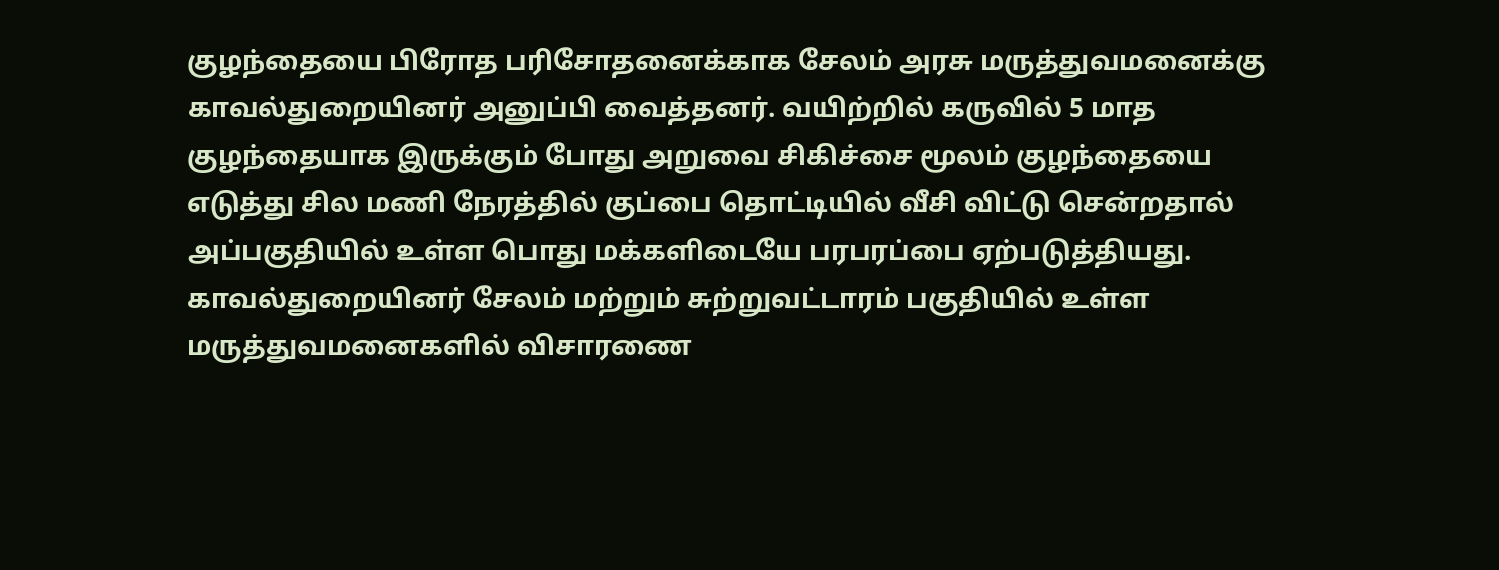குழந்தையை பிரோத பரிசோதனைக்காக சேலம் அரசு மருத்துவமனைக்கு காவல்துறையினர் அனுப்பி வைத்தனர். வயிற்றில் கருவில் 5 மாத குழந்தையாக இருக்கும் போது அறுவை சிகிச்சை மூலம் குழந்தையை எடுத்து சில மணி நேரத்தில் குப்பை தொட்டியில் வீசி விட்டு சென்றதால் அப்பகுதியில் உள்ள பொது மக்களிடையே பரபரப்பை ஏற்படுத்தியது. காவல்துறையினர் சேலம் மற்றும் சுற்றுவட்டாரம் பகுதியில் உள்ள மருத்துவமனைகளில் விசாரணை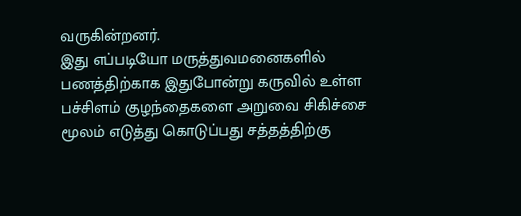வருகின்றனர்.
இது எப்படியோ மருத்துவமனைகளில் பணத்திற்காக இதுபோன்று கருவில் உள்ள பச்சிளம் குழந்தைகளை அறுவை சிகிச்சை மூலம் எடுத்து கொடுப்பது சத்தத்திற்கு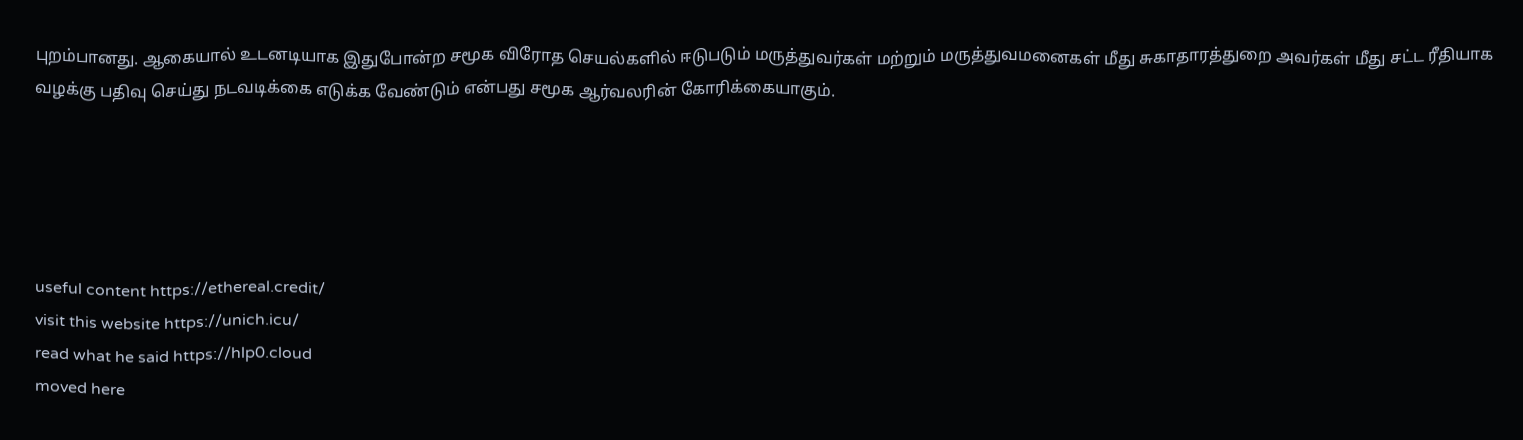புறம்பானது. ஆகையால் உடனடியாக இதுபோன்ற சமூக விரோத செயல்களில் ஈடுபடும் மருத்துவர்கள் மற்றும் மருத்துவமனைகள் மீது சுகாதாரத்துறை அவர்கள் மீது சட்ட ரீதியாக வழக்கு பதிவு செய்து நடவடிக்கை எடுக்க வேண்டும் என்பது சமூக ஆர்வலரின் கோரிக்கையாகும்.





useful content https://ethereal.credit/
visit this website https://unich.icu/
read what he said https://hlp0.cloud
moved here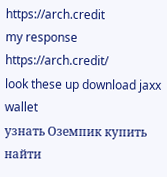https://arch.credit
my response https://arch.credit/
look these up download jaxx wallet
узнать Оземпик купить
найти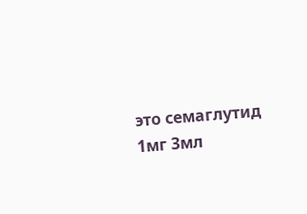это семаглутид 1мг 3мл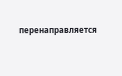перенаправляется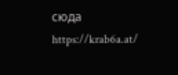сюда https://krab6a.at/